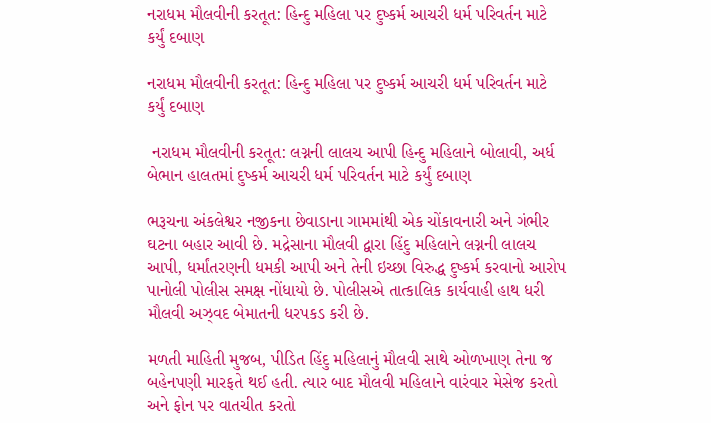નરાધમ મૌલવીની કરતૂત: હિન્દુ મહિલા પર દુષ્કર્મ આચરી ધર્મ પરિવર્તન માટે કર્યું દબાણ

નરાધમ મૌલવીની કરતૂત: હિન્દુ મહિલા પર દુષ્કર્મ આચરી ધર્મ પરિવર્તન માટે કર્યું દબાણ

 નરાધમ મૌલવીની કરતૂત: લગ્નની લાલચ આપી હિન્દુ મહિલાને બોલાવી, અર્ધ બેભાન હાલતમાં દુષ્કર્મ આચરી ધર્મ પરિવર્તન માટે કર્યું દબાણ

ભરૂચના અંકલેશ્વર નજીકના છેવાડાના ગામમાંથી એક ચોંકાવનારી અને ગંભીર ઘટના બહાર આવી છે. મદ્રેસાના મૌલવી દ્વારા હિંદુ મહિલાને લગ્નની લાલચ આપી, ધર્માંતરણની ધમકી આપી અને તેની ઇચ્છા વિરુદ્ધ દુષ્કર્મ કરવાનો આરોપ પાનોલી પોલીસ સમક્ષ નોંધાયો છે. પોલીસએ તાત્કાલિક કાર્યવાહી હાથ ધરી મૌલવી અઝ્વદ બેમાતની ધરપકડ કરી છે.

મળતી માહિતી મુજબ, પીડિત હિંદુ મહિલાનું મૌલવી સાથે ઓળખાણ તેના જ બહેનપણી મારફતે થઈ હતી. ત્યાર બાદ મૌલવી મહિલાને વારંવાર મેસેજ કરતો અને ફોન પર વાતચીત કરતો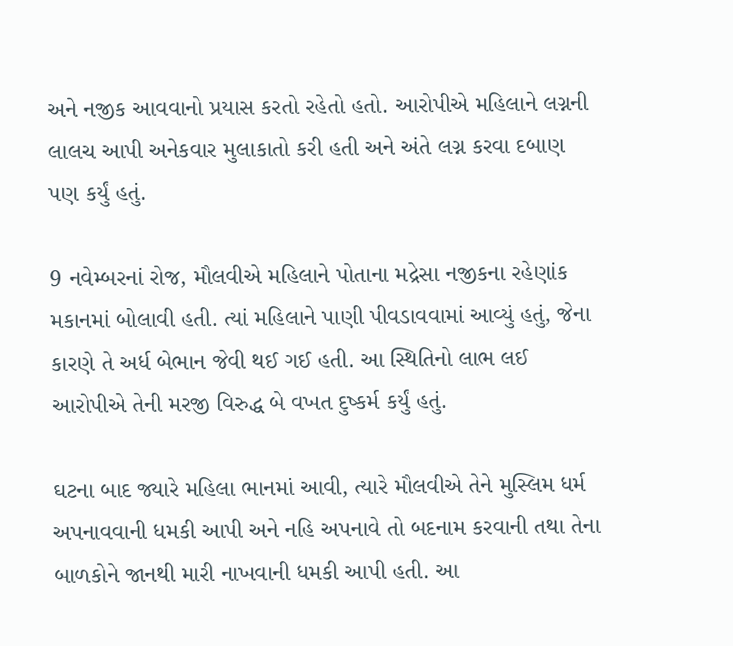અને નજીક આવવાનો પ્રયાસ કરતો રહેતો હતો. આરોપીએ મહિલાને લગ્નની લાલચ આપી અનેકવાર મુલાકાતો કરી હતી અને અંતે લગ્ન કરવા દબાણ પણ કર્યું હતું.

9 નવેમ્બરનાં રોજ, મૌલવીએ મહિલાને પોતાના મદ્રેસા નજીકના રહેણાંક મકાનમાં બોલાવી હતી. ત્યાં મહિલાને પાણી પીવડાવવામાં આવ્યું હતું, જેના કારણે તે અર્ધ બેભાન જેવી થઈ ગઈ હતી. આ સ્થિતિનો લાભ લઈ આરોપીએ તેની મરજી વિરુદ્ધ બે વખત દુષ્કર્મ કર્યું હતું.

ઘટના બાદ જ્યારે મહિલા ભાનમાં આવી, ત્યારે મૌલવીએ તેને મુસ્લિમ ધર્મ અપનાવવાની ધમકી આપી અને નહિ અપનાવે તો બદનામ કરવાની તથા તેના બાળકોને જાનથી મારી નાખવાની ધમકી આપી હતી. આ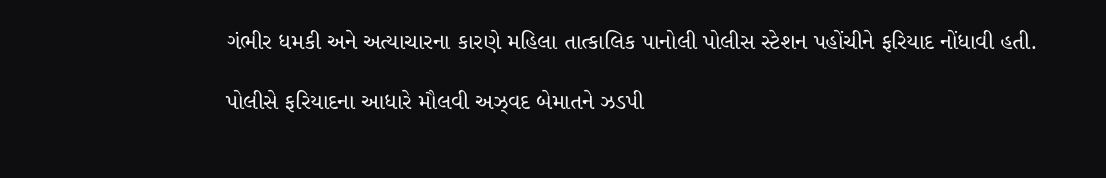ગંભીર ધમકી અને અત્યાચારના કારણે મહિલા તાત્કાલિક પાનોલી પોલીસ સ્ટેશન પહોંચીને ફરિયાદ નોંધાવી હતી.

પોલીસે ફરિયાદના આધારે મૌલવી અઝ્વદ બેમાતને ઝડપી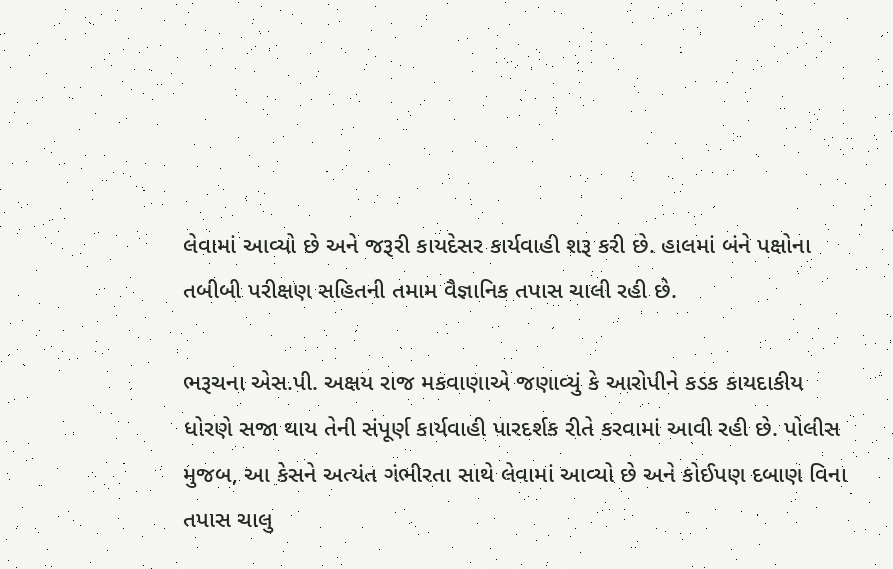લેવામાં આવ્યો છે અને જરૂરી કાયદેસર કાર્યવાહી શરૂ કરી છે. હાલમાં બંને પક્ષોના તબીબી પરીક્ષણ સહિતની તમામ વૈજ્ઞાનિક તપાસ ચાલી રહી છે.

ભરૂચના એસ.પી. અક્ષય રાજ મકવાણાએ જણાવ્યું કે આરોપીને કડક કાયદાકીય ધોરણે સજા થાય તેની સંપૂર્ણ કાર્યવાહી પારદર્શક રીતે કરવામાં આવી રહી છે. પોલીસ મુજબ, આ કેસને અત્યંત ગંભીરતા સાથે લેવામાં આવ્યો છે અને કોઈપણ દબાણ વિના તપાસ ચાલુ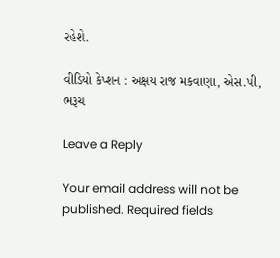રહેશે.

વીડિયો કેપ્શન : અક્ષય રાજ મકવાણા, એસ.પી, ભરૂચ

Leave a Reply

Your email address will not be published. Required fields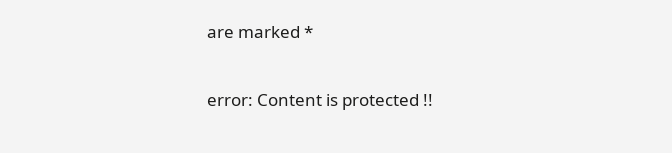are marked *

error: Content is protected !!